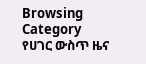Browsing Category
የሀገር ውስጥ ዜና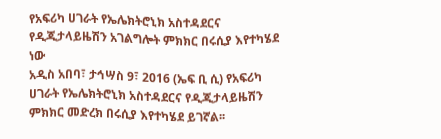የአፍሪካ ሀገራት የኤሌክትሮኒክ አስተዳደርና የዲጂታላይዜሽን አገልግሎት ምክክር በሩሲያ እየተካሄደ ነው
አዲስ አበባ፣ ታኅሣስ 9፣ 2016 (ኤፍ ቢ ሲ) የአፍሪካ ሀገራት የኤሌክትሮኒክ አስተዳደርና የዲጂታላይዜሽን ምክክር መድረክ በሩሲያ እየተካሄደ ይገኛል፡፡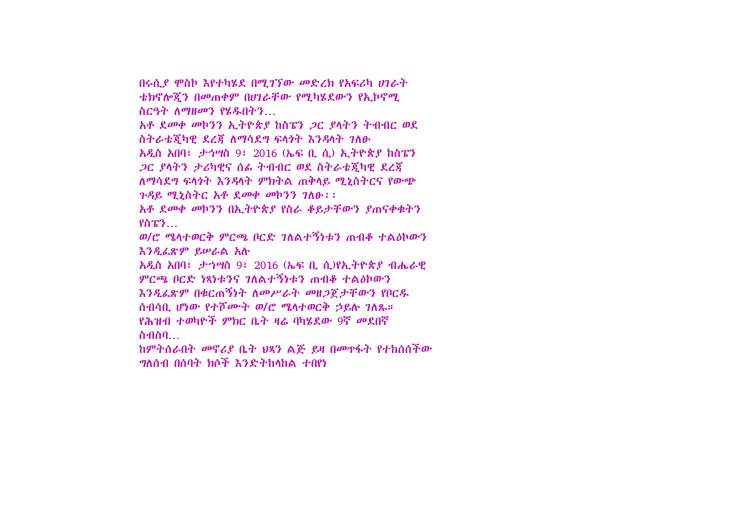በሩሲያ ሞስኮ እየተካሄደ በሚገኘው መድረክ የአፍሪካ ሀገራት ቴክኖሎጂን በመጠቀም በሀገራቸው የሚካሄደውን የኢኮኖሚ ስርዓት ለማዘመን የሄዱበትን…
አቶ ደመቀ መኮንን ኢትዮጵያ ከስፔን ጋር ያላትን ትብብር ወደ ስትራቴጂካዊ ደረጃ ለማሳደግ ፍላጎት እንዳላት ገለፁ
አዲስ አበባ፣ ታኅሣስ 9፣ 2016 (ኤፍ ቢ ሲ) ኢትዮጵያ ከስፔን ጋር ያላትን ታሪካዊና ሰፊ ትብብር ወደ ስትራቴጂካዊ ደረጃ ለማሳደግ ፍላጎት እንዳላት ምክትል ጠቅላይ ሚኒስትርና የውጭ ጉዳይ ሚኒስትር አቶ ደመቀ መኮንን ገለፁ፡፡
አቶ ደመቀ መኮንን በኢትዮጵያ የስራ ቆይታቸውን ያጠናቀቁትን የስፔን…
ወ/ሮ ሜላተወርቅ ምርጫ ቦርድ ገለልተኝነቱን ጠብቆ ተልዕኮውን እንዲፈጽም ይሠራል አሉ
አዲስ አበባ፣ ታኀሣስ 9፣ 2016 (ኤፍ ቢ ሲ)የኢትዮጵያ ብሔራዊ ምርጫ ቦርድ ነጻነቱንና ገለልተኝነቱን ጠብቆ ተልዕኮውን እንዲፈጽም በቁርጠኝነት ለመሥራት መዘጋጀታቸውን የቦርዱ ሰብሳቢ ሆነው የተሾሙት ወ/ሮ ሜላተወርቅ ኃይሉ ገለጹ።
የሕዝብ ተወካዮች ምክር ቤት ዛሬ ባካሄደው 9ኛ መደበኛ ስብስባ…
ከምትሰራበት መኖሪያ ቤት ህጻን ልጅ ይዛ በመጥፋት የተከሰሰችው ግለሰብ በሰባት ክሶች እንድትከላከል ተበየነ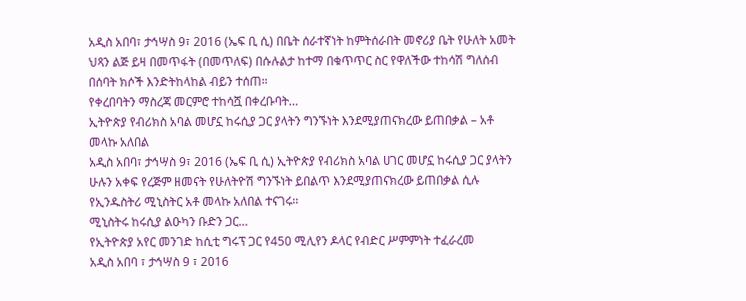አዲስ አበባ፣ ታኅሣስ 9፣ 2016 (ኤፍ ቢ ሲ) በቤት ሰራተኛነት ከምትሰራበት መኖሪያ ቤት የሁለት አመት ህጻን ልጅ ይዛ በመጥፋት (በመጥለፍ) በሱሉልታ ከተማ በቁጥጥር ስር የዋለችው ተከሳሽ ግለሰብ በሰባት ክሶች እንድትከላከል ብይን ተሰጠ።
የቀረበባትን ማስረጃ መርምሮ ተከሳሿ በቀረቡባት…
ኢትዮጵያ የብሪክስ አባል መሆኗ ከሩሲያ ጋር ያላትን ግንኙነት እንደሚያጠናክረው ይጠበቃል – አቶ መላኩ አለበል
አዲስ አበባ፣ ታኅሣስ 9፣ 2016 (ኤፍ ቢ ሲ) ኢትዮጵያ የብሪክስ አባል ሀገር መሆኗ ከሩሲያ ጋር ያላትን ሁሉን አቀፍ የረጅም ዘመናት የሁለትዮሽ ግንኙነት ይበልጥ እንደሚያጠናክረው ይጠበቃል ሲሉ የኢንዱስትሪ ሚኒስትር አቶ መላኩ አለበል ተናገሩ፡፡
ሚኒስትሩ ከሩሲያ ልዑካን ቡድን ጋር…
የኢትዮጵያ አየር መንገድ ከሲቲ ግሩፕ ጋር የ450 ሚሊየን ዶላር የብድር ሥምምነት ተፈራረመ
አዲስ አበባ ፣ ታኅሣስ 9 ፣ 2016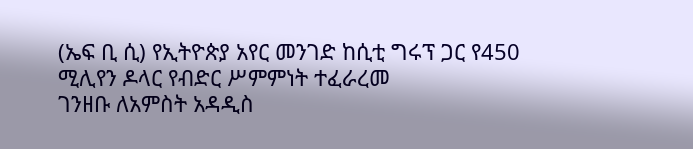(ኤፍ ቢ ሲ) የኢትዮጵያ አየር መንገድ ከሲቲ ግሩፕ ጋር የ450 ሚሊየን ዶላር የብድር ሥምምነት ተፈራረመ
ገንዘቡ ለአምስት አዳዲስ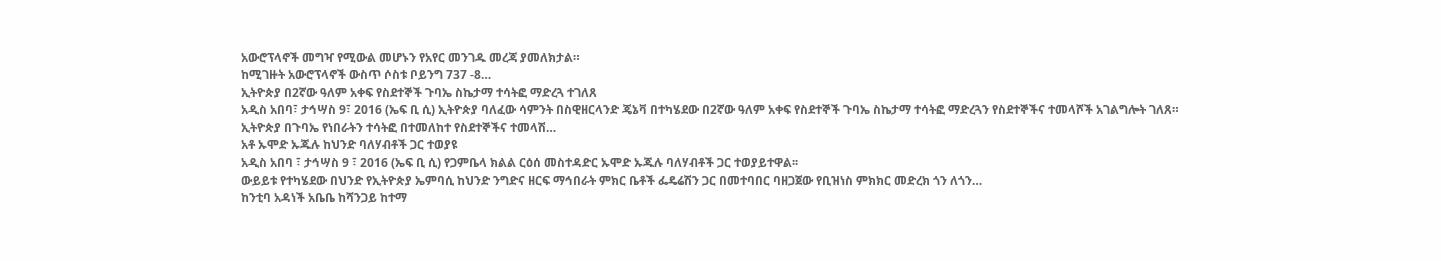አውሮፕላኖች መግዣ የሚውል መሆኑን የአየር መንገዱ መረጃ ያመለክታል።
ከሚገዙት አውሮፕላኖች ውስጥ ሶስቱ ቦይንግ 737 -8…
ኢትዮጵያ በ2ኛው ዓለም አቀፍ የስደተኞች ጉባኤ ስኬታማ ተሳትፎ ማድረጓ ተገለጸ
አዲስ አበባ፣ ታኅሣስ 9፣ 2016 (ኤፍ ቢ ሲ) ኢትዮጵያ ባለፈው ሳምንት በስዊዘርላንድ ጄኔቫ በተካሄደው በ2ኛው ዓለም አቀፍ የስደተኞች ጉባኤ ስኬታማ ተሳትፎ ማድረጓን የስደተኞችና ተመላሾች አገልግሎት ገለጸ።
ኢትዮጵያ በጉባኤ የነበራትን ተሳትፎ በተመለከተ የስደተኞችና ተመላሽ…
አቶ ኡሞድ ኡጁሉ ከህንድ ባለሃብቶች ጋር ተወያዩ
አዲስ አበባ ፣ ታኅሣስ 9 ፣ 2016 (ኤፍ ቢ ሲ) የጋምቤላ ክልል ርዕሰ መስተዳድር ኡሞድ ኡጁሉ ባለሃብቶች ጋር ተወያይተዋል፡፡
ውይይቱ የተካሄደው በህንድ የኢትዮጵያ ኤምባሲ ከህንድ ንግድና ዘርፍ ማኅበራት ምክር ቤቶች ፌዴሬሽን ጋር በመተባበር ባዘጋጀው የቢዝነስ ምክክር መድረክ ጎን ለጎን…
ከንቲባ አዳነች አቤቤ ከሻንጋይ ከተማ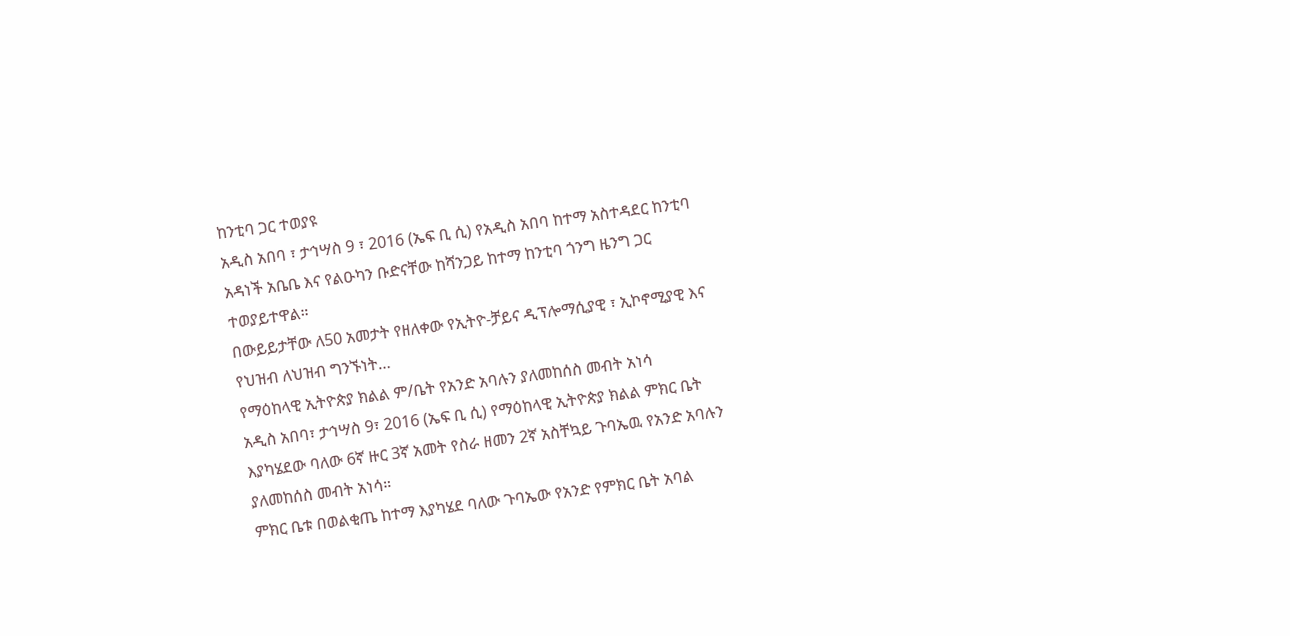ከንቲባ ጋር ተወያዩ
አዲስ አበባ ፣ ታኅሣስ 9 ፣ 2016 (ኤፍ ቢ ሲ) የአዲስ አበባ ከተማ አስተዳደር ከንቲባ አዳነች አቤቤ እና የልዑካን ቡድናቸው ከሻንጋይ ከተማ ከንቲባ ጎንግ ዜንግ ጋር ተወያይተዋል።
በውይይታቸው ለ50 አመታት የዘለቀው የኢትዮ-ቻይና ዲፕሎማሲያዊ ፣ ኢኮኖሚያዊ እና የህዝብ ለህዝብ ግንኙነት…
የማዕከላዊ ኢትዮጵያ ክልል ም/ቤት የአንድ አባሉን ያለመከሰስ መብት አነሳ
አዲስ አበባ፣ ታኅሣስ 9፣ 2016 (ኤፍ ቢ ሲ) የማዕከላዊ ኢትዮጵያ ክልል ምክር ቤት እያካሄደው ባለው 6ኛ ዙር 3ኛ አመት የስራ ዘመን 2ኛ አስቸኳይ ጉባኤዉ የአንድ አባሉን ያለመከሰስ መብት አነሳ።
ምክር ቤቱ በወልቂጤ ከተማ እያካሄደ ባለው ጉባኤው የአንድ የምክር ቤት አባል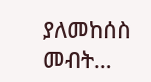ያለመከሰስ መብት…